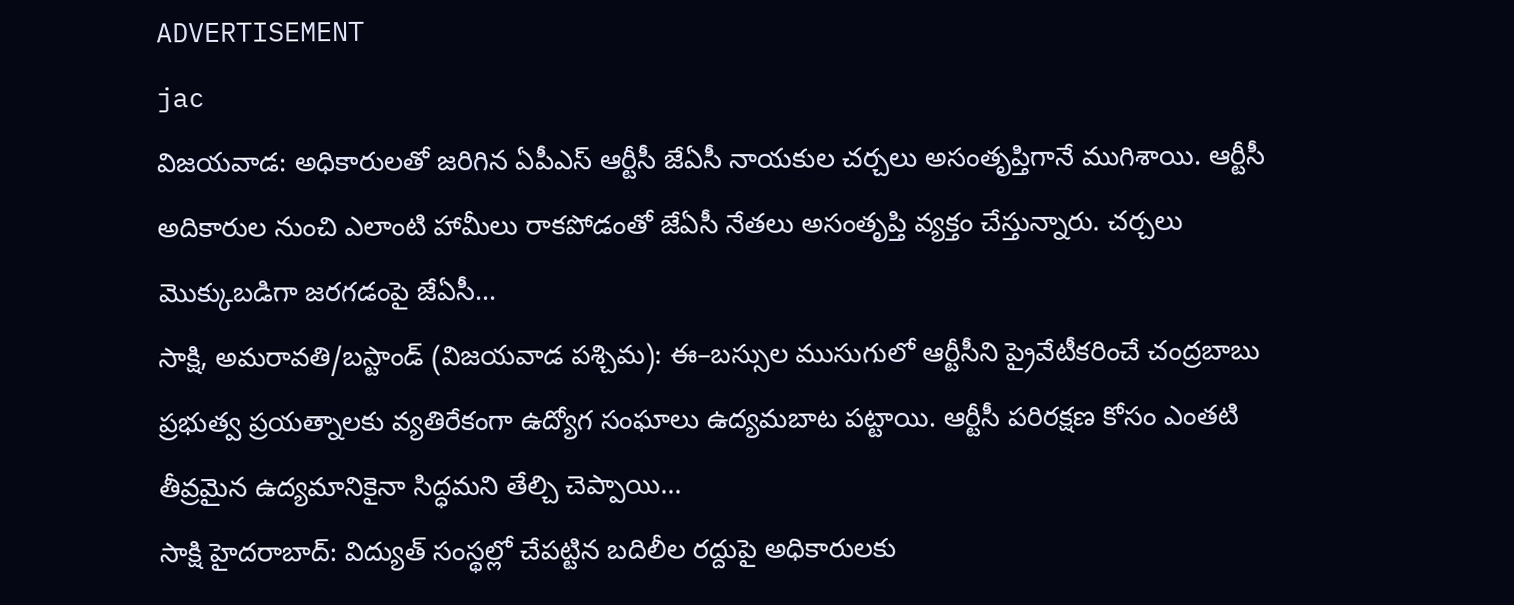ADVERTISEMENT
jac
విజయవాడ: అధికారులతో జరిగిన ఏపీఎస్ ఆర్టీసీ జేఏసీ నాయకుల చర్చలు అసంతృప్తిగానే ముగిశాయి. ఆర్టీసీ అదికారుల నుంచి ఎలాంటి హామీలు రాకపోడంతో జేఏసీ నేతలు అసంతృప్తి వ్యక్తం చేస్తున్నారు. చర్చలు మొక్కుబడిగా జరగడంపై జేఏసీ...
సాక్షి, అమరావతి/బస్టాండ్ (విజయవాడ పశ్చిమ): ఈ–బస్సుల ముసుగులో ఆర్టీసీని ప్రైవేటీకరించే చంద్రబాబు ప్రభుత్వ ప్రయత్నాలకు వ్యతిరేకంగా ఉద్యోగ సంఘాలు ఉద్యమబాట పట్టాయి. ఆర్టీసీ పరిరక్షణ కోసం ఎంతటి తీవ్రమైన ఉద్యమానికైనా సిద్ధమని తేల్చి చెప్పాయి...
సాక్షి హైదరాబాద్: విద్యుత్ సంస్థల్లో చేపట్టిన బదిలీల రద్దుపై అధికారులకు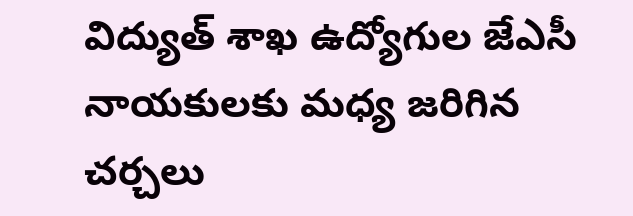విద్యుత్ శాఖ ఉద్యోగుల జేఎసీ నాయకులకు మధ్య జరిగిన చర్చలు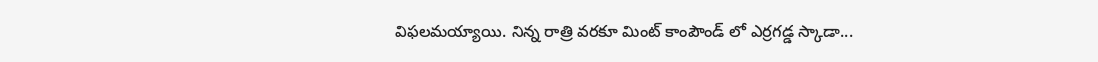విఫలమయ్యాయి. నిన్న రాత్రి వరకూ మింట్ కాంపౌండ్ లో ఎర్రగడ్డ స్కాడా...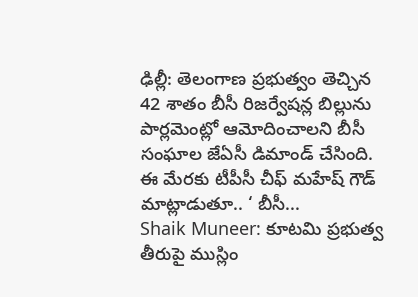ఢిల్లీ: తెలంగాణ ప్రభుత్వం తెచ్చిన 42 శాతం బీసీ రిజర్వేషన్ల బిల్లును పార్లమెంట్లో ఆమోదించాలని బీసీ సంఘాల జేఏసీ డిమాండ్ చేసింది. ఈ మేరకు టీపీసీ చీఫ్ మహేష్ గౌడ్ మాట్లాడుతూ.. ‘ బీసీ...
Shaik Muneer: కూటమి ప్రభుత్వ తీరుపై ముస్లిం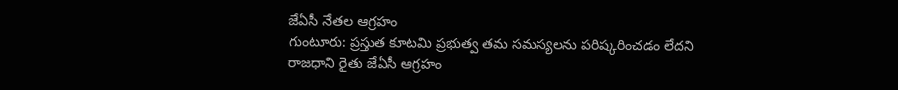జేఏసీ నేతల ఆగ్రహం
గుంటూరు: ప్రస్తుత కూటమి ప్రభుత్వ తమ సమస్యలను పరిష్కరించడం లేదని రాజధాని రైతు జేఏసీ ఆగ్రహం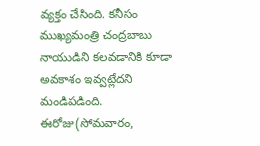వ్యక్తం చేసింది. కనీసం ముఖ్యమంత్రి చంద్రబాబు నాయుడిని కలవడానికి కూడా అవకాశం ఇవ్వట్లేదని మండిపడింది. ఈరోజు(సోమవారం,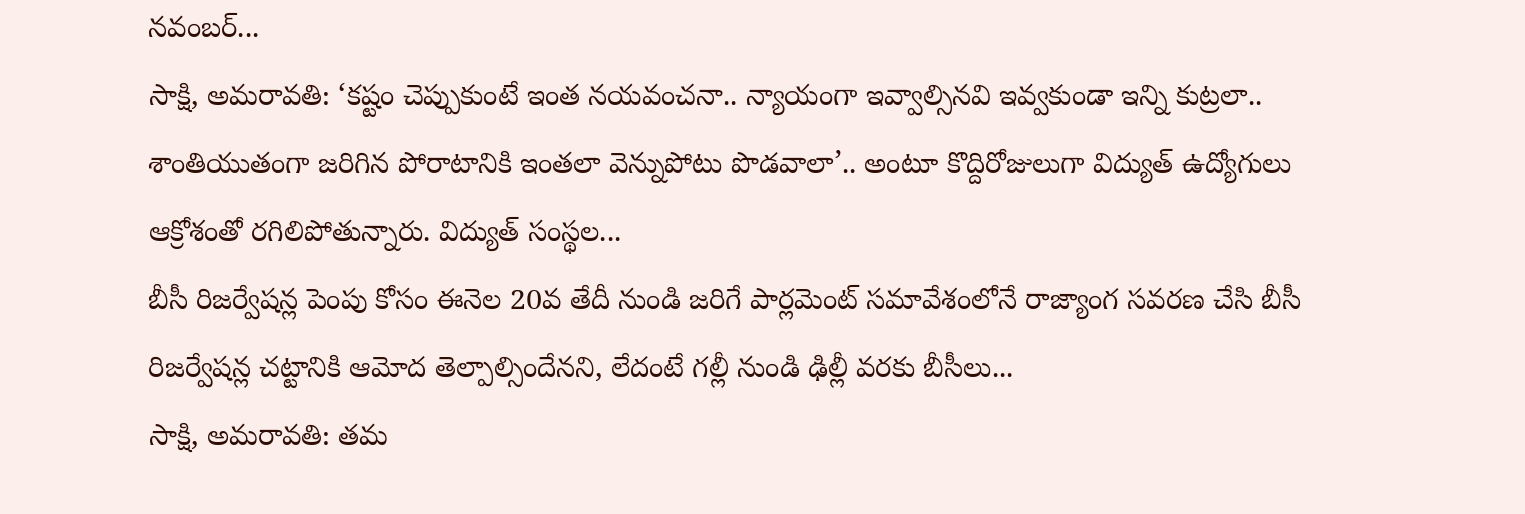నవంబర్...
సాక్షి, అమరావతి: ‘కష్టం చెప్పుకుంటే ఇంత నయవంచనా.. న్యాయంగా ఇవ్వాల్సినవి ఇవ్వకుండా ఇన్ని కుట్రలా.. శాంతియుతంగా జరిగిన పోరాటానికి ఇంతలా వెన్నుపోటు పొడవాలా’.. అంటూ కొద్దిరోజులుగా విద్యుత్ ఉద్యోగులు ఆక్రోశంతో రగిలిపోతున్నారు. విద్యుత్ సంస్థల...
బీసీ రిజర్వేషన్ల పెంపు కోసం ఈనెల 20వ తేదీ నుండి జరిగే పార్లమెంట్ సమావేశంలోనే రాజ్యాంగ సవరణ చేసి బీసీ రిజర్వేషన్ల చట్టానికి ఆమోద తెల్పాల్సిందేనని, లేదంటే గల్లీ నుండి ఢిల్లీ వరకు బీసీలు...
సాక్షి, అమరావతి: తమ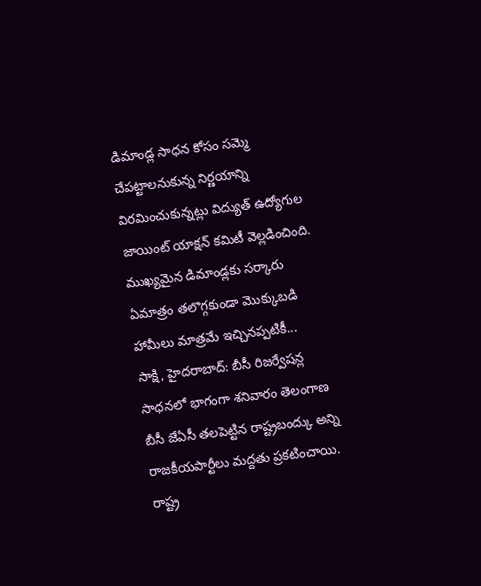డిమాండ్ల సాధన కోసం సమ్మె చేపట్టాలనుకున్న నిర్ణయాన్ని విరమించుకున్నట్లు విద్యుత్ ఉద్యోగుల జాయింట్ యాక్షన్ కమిటీ వెల్లడించింది. ముఖ్యమైన డిమాండ్లకు సర్కారు ఏమాత్రం తలొగ్గకుండా మొక్కుబడి హామీలు మాత్రమే ఇచ్చినప్పటికీ...
సాక్షి, హైదరాబాద్: బీసీ రిజర్వేషన్ల సాధనలో భాగంగా శనివారం తెలంగాణ బీసీ జేఏసీ తలపెట్టిన రాష్ట్రబంద్కు అన్ని రాజకీయపార్టీలు మద్దతు ప్రకటించాయి. రాష్ట్ర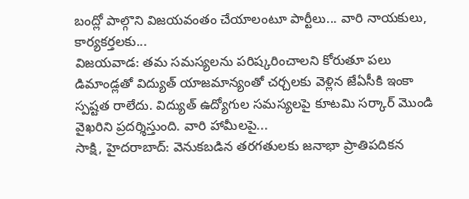బంద్లో పాల్గొని విజయవంతం చేయాలంటూ పార్టీలు... వారి నాయకులు, కార్యకర్తలకు...
విజయవాడ: తమ సమస్యలను పరిష్కరించాలని కోరుతూ పలు డిమాండ్లతో విద్యుత్ యాజమాన్యంతో చర్చలకు వెళ్లిన జేఏసీకి ఇంకా స్పష్టత రాలేదు. విద్యుత్ ఉద్యోగుల సమస్యలపై కూటమి సర్కార్ మొండి వైఖరిని ప్రదర్శిస్తుంది. వారి హామీలపై...
సాక్షి, హైదరాబాద్: వెనుకబడిన తరగతులకు జనాభా ప్రాతిపదికన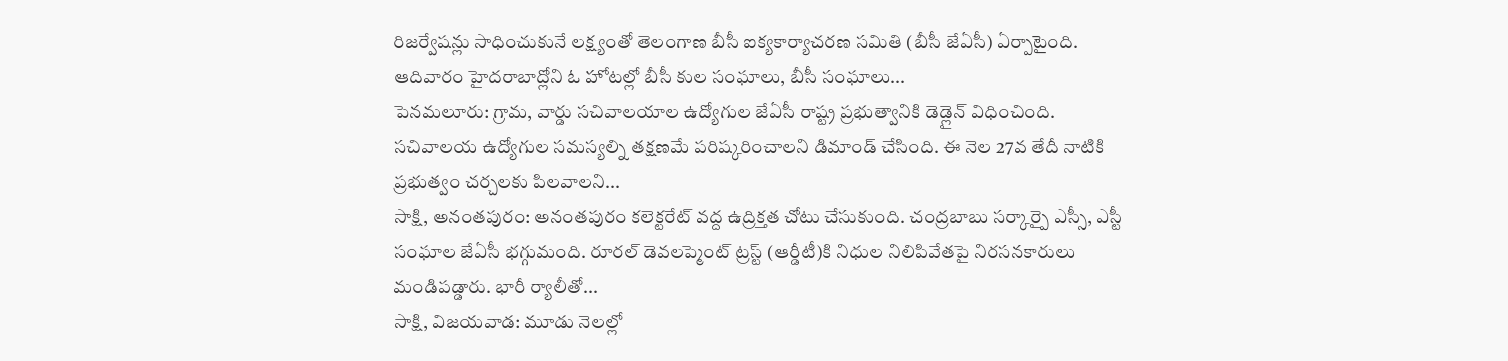రిజర్వేషన్లు సాధించుకునే లక్ష్యంతో తెలంగాణ బీసీ ఐక్యకార్యాచరణ సమితి (బీసీ జేఏసీ) ఏర్పాటైంది. ఆదివారం హైదరాబాద్లోని ఓ హోటల్లో బీసీ కుల సంఘాలు, బీసీ సంఘాలు...
పెనమలూరు: గ్రామ, వార్డు సచివాలయాల ఉద్యోగుల జేఏసీ రాష్ట్ర ప్రభుత్వానికి డెడ్లైన్ విధించింది. సచివాలయ ఉద్యోగుల సమస్యల్ని తక్షణమే పరిష్కరించాలని డిమాండ్ చేసింది. ఈ నెల 27వ తేదీ నాటికి ప్రభుత్వం చర్చలకు పిలవాలని...
సాక్షి, అనంతపురం: అనంతపురం కలెక్టరేట్ వద్ద ఉద్రిక్తత చోటు చేసుకుంది. చంద్రబాబు సర్కార్పై ఎస్సీ, ఎస్టీ సంఘాల జేఏసీ భగ్గుమంది. రూరల్ డెవలప్మెంట్ ట్రస్ట్ (ఆర్డీటీ)కి నిధుల నిలిపివేతపై నిరసనకారులు మండిపడ్డారు. భారీ ర్యాలీతో...
సాక్షి, విజయవాడ: మూడు నెలల్లో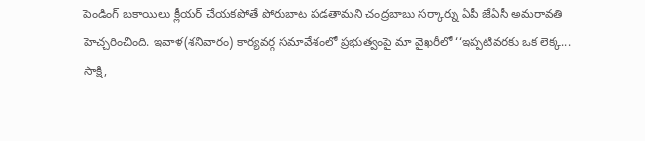పెండింగ్ బకాయిలు క్లీయర్ చేయకపోతే పోరుబాట పడతామని చంద్రబాబు సర్కార్ను ఏపీ జేఏసీ అమరావతి హెచ్చరించింది. ఇవాళ(శనివారం) కార్యవర్గ సమావేశంలో ప్రభుత్వంపై మా వైఖరీలో ‘‘ఇప్పటివరకు ఒక లెక్క...
సాక్షి,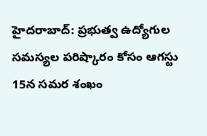హైదరాబాద్: ప్రభుత్వ ఉద్యోగుల సమస్యల పరిష్కారం కోసం ఆగస్టు 15న సమర శంఖం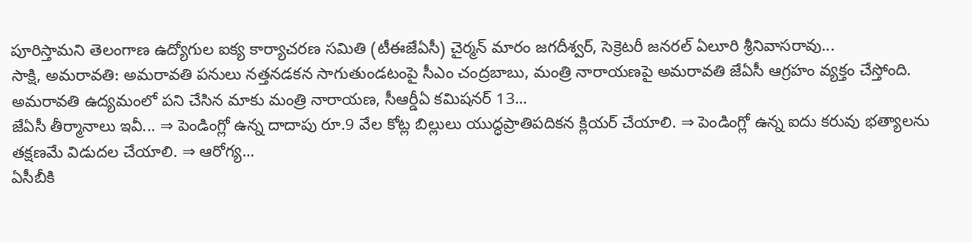పూరిస్తామని తెలంగాణ ఉద్యోగుల ఐక్య కార్యాచరణ సమితి (టీఈజేఏసీ) చైర్మన్ మారం జగదీశ్వర్, సెక్రెటరీ జనరల్ ఏలూరి శ్రీనివాసరావు...
సాక్షి, అమరావతి: అమరావతి పనులు నత్తనడకన సాగుతుండటంపై సీఎం చంద్రబాబు, మంత్రి నారాయణపై అమరావతి జేఏసీ ఆగ్రహం వ్యక్తం చేస్తోంది. అమరావతి ఉద్యమంలో పని చేసిన మాకు మంత్రి నారాయణ, సీఆర్డీఏ కమిషనర్ 13...
జేఏసీ తీర్మానాలు ఇవీ... ⇒ పెండింగ్లో ఉన్న దాదాపు రూ.9 వేల కోట్ల బిల్లులు యుద్ధప్రాతిపదికన క్లియర్ చేయాలి. ⇒ పెండింగ్లో ఉన్న ఐదు కరువు భత్యాలను తక్షణమే విడుదల చేయాలి. ⇒ ఆరోగ్య...
ఏసీబీకి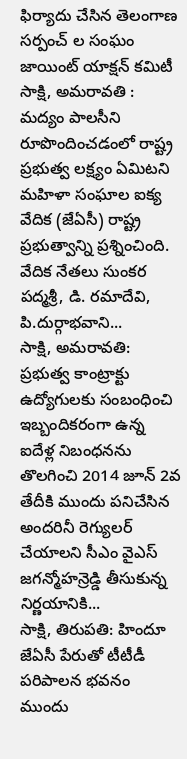ఫిర్యాదు చేసిన తెలంగాణ సర్పంచ్ ల సంఘం జాయింట్ యాక్షన్ కమిటీ
సాక్షి, అమరావతి : మద్యం పాలసీని రూపొందించడంలో రాష్ట్ర ప్రభుత్వ లక్ష్యం ఏమిటని మహిళా సంఘాల ఐక్య వేదిక (జేఏసీ) రాష్ట్ర ప్రభుత్వాన్ని ప్రశ్నించింది. వేదిక నేతలు సుంకర పద్మశ్రీ, డి. రమాదేవి, పి.దుర్గాభవాని...
సాక్షి, అమరావతి: ప్రభుత్వ కాంట్రాక్టు ఉద్యోగులకు సంబంధించి ఇబ్బందికరంగా ఉన్న ఐదేళ్ల నిబంధనను తొలగించి 2014 జూన్ 2వ తేదీకి ముందు పనిచేసిన అందరినీ రెగ్యులర్ చేయాలని సీఎం వైఎస్ జగన్మోహన్రెడ్డి తీసుకున్న నిర్ణయానికి...
సాక్షి, తిరుపతి: హిందూ జేఏసీ పేరుతో టీటీడీ పరిపాలన భవనం ముందు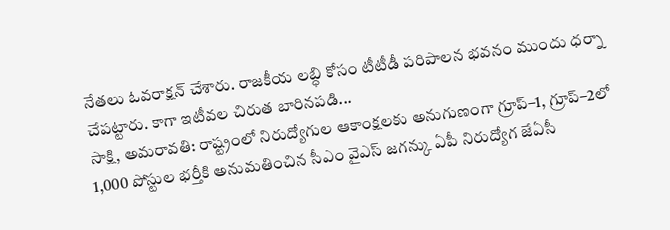నేతలు ఓవరాక్షన్ చేశారు. రాజకీయ లబ్ధి కోసం టీటీడీ పరిపాలన భవనం ముందు ధర్నా చేపట్టారు. కాగా ఇటీవల చిరుత బారినపడి...
సాక్షి, అమరావతి: రాష్ట్రంలో నిరుద్యోగుల ఆకాంక్షలకు అనుగుణంగా గ్రూప్–1, గ్రూప్–2లో 1,000 పోస్టుల భర్తీకి అనుమతించిన సీఎం వైఎస్ జగన్కు ఏపీ నిరుద్యోగ జేఏసీ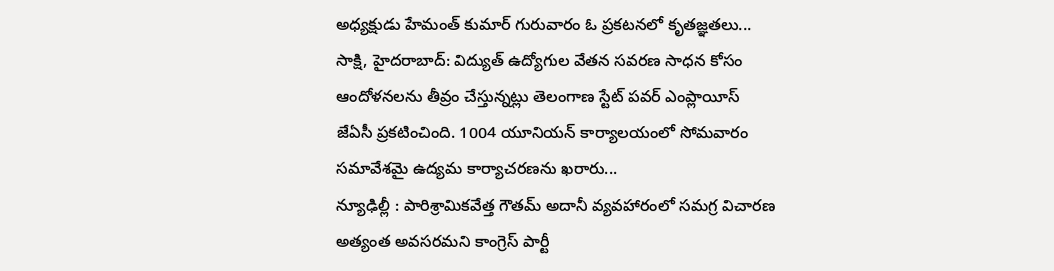అధ్యక్షుడు హేమంత్ కుమార్ గురువారం ఓ ప్రకటనలో కృతజ్ఞతలు...
సాక్షి, హైదరాబాద్: విద్యుత్ ఉద్యోగుల వేతన సవరణ సాధన కోసం ఆందోళనలను తీవ్రం చేస్తున్నట్లు తెలంగాణ స్టేట్ పవర్ ఎంప్లాయీస్ జేఏసీ ప్రకటించింది. 1004 యూనియన్ కార్యాలయంలో సోమవారం సమావేశమై ఉద్యమ కార్యాచరణను ఖరారు...
న్యూఢిల్లీ : పారిశ్రామికవేత్త గౌతమ్ అదానీ వ్యవహారంలో సమగ్ర విచారణ అత్యంత అవసరమని కాంగ్రెస్ పార్టీ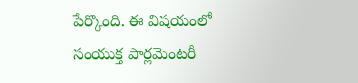పేర్కొంది. ఈ విషయంలో సంయుక్త పార్లమెంటరీ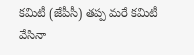కమిటీ (జేపీసీ) తప్ప మరే కమిటీ వేసినా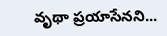వృథా ప్రయాసేనని...